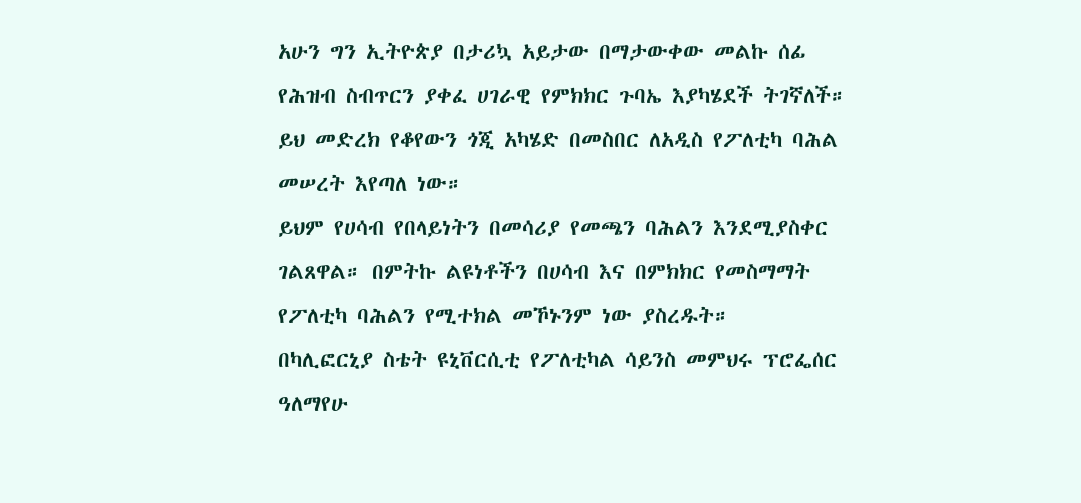አሁን ግን ኢትዮጵያ በታሪኳ አይታው በማታውቀው መልኩ ሰፊ የሕዝብ ስብጥርን ያቀፈ ሀገራዊ የምክክር ጉባኤ እያካሄደች ትገኛለች። ይህ መድረክ የቆየውን ጎጂ አካሄድ በመስበር ለአዲስ የፖለቲካ ባሕል መሠረት እየጣለ ነው።
ይህም የሀሳብ የበላይነትን በመሳሪያ የመጫን ባሕልን እንደሚያስቀር ገልጸዋል። በምትኩ ልዩነቶችን በሀሳብ እና በምክክር የመስማማት የፖለቲካ ባሕልን የሚተክል መኾኑንም ነው ያስረዱት።
በካሊፎርኒያ ስቴት ዩኒቨርሲቲ የፖለቲካል ሳይንስ መምህሩ ፕሮፌሰር ዓለማየሁ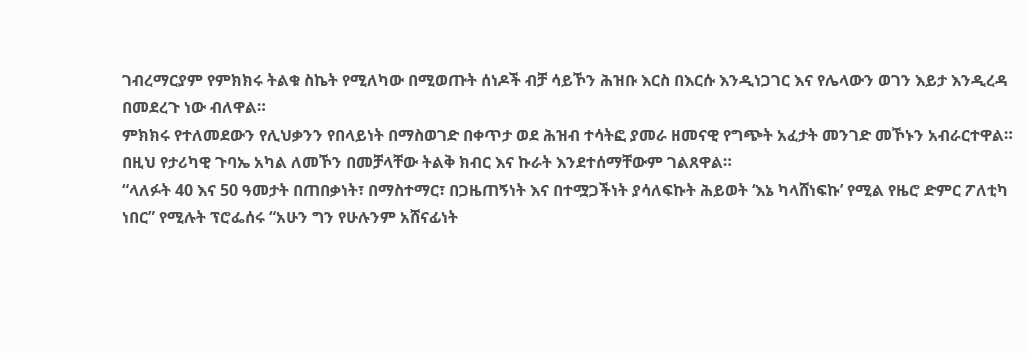ገብረማርያም የምክክሩ ትልቁ ስኬት የሚለካው በሚወጡት ሰነዶች ብቻ ሳይኾን ሕዝቡ እርስ በእርሱ እንዲነጋገር እና የሌላውን ወገን እይታ እንዲረዳ በመደረጉ ነው ብለዋል።
ምክክሩ የተለመደውን የሊህቃንን የበላይነት በማስወገድ በቀጥታ ወደ ሕዝብ ተሳትፎ ያመራ ዘመናዊ የግጭት አፈታት መንገድ መኾኑን አብራርተዋል።
በዚህ የታሪካዊ ጉባኤ አካል ለመኾን በመቻላቸው ትልቅ ክብር እና ኩራት እንደተሰማቸውም ገልጸዋል።
“ላለፉት 40 እና 50 ዓመታት በጠበቃነት፣ በማስተማር፣ በጋዜጠኝነት እና በተሟጋችነት ያሳለፍኩት ሕይወት ‘እኔ ካላሸነፍኩ’ የሚል የዜሮ ድምር ፖለቲካ ነበር” የሚሉት ፕሮፌሰሩ “አሁን ግን የሁሉንም አሸናፊነት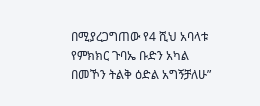በሚያረጋግጠው የ4 ሺህ አባላቱ የምክክር ጉባኤ ቡድን አካል በመኾን ትልቅ ዕድል አግኝቻለሁ”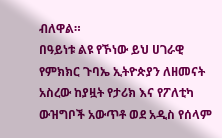ብለዋል።
በዓይነቱ ልዩ የኾነው ይህ ሀገራዊ የምክክር ጉባኤ ኢትዮጵያን ለዘመናት አስረው ከያዟት የታሪክ እና የፖለቲካ ውዝግቦች አውጥቶ ወደ አዲስ የሰላም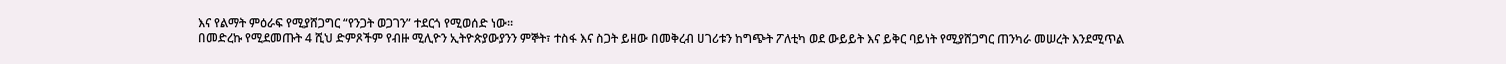እና የልማት ምዕራፍ የሚያሸጋግር “የንጋት ወጋገን” ተደርጎ የሚወሰድ ነው።
በመድረኩ የሚደመጡት 4 ሺህ ድምጾችም የብዙ ሚሊዮን ኢትዮጵያውያንን ምኞት፣ ተስፋ እና ስጋት ይዘው በመቅረብ ሀገሪቱን ከግጭት ፖለቲካ ወደ ውይይት እና ይቅር ባይነት የሚያሸጋግር ጠንካራ መሠረት እንደሚጥል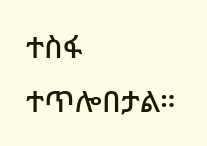ተስፋ ተጥሎበታል።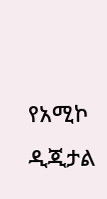የአሚኮ ዲጂታል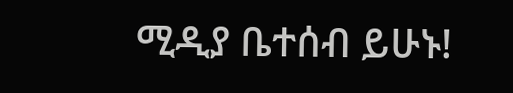ሚዲያ ቤተሰብ ይሁኑ!